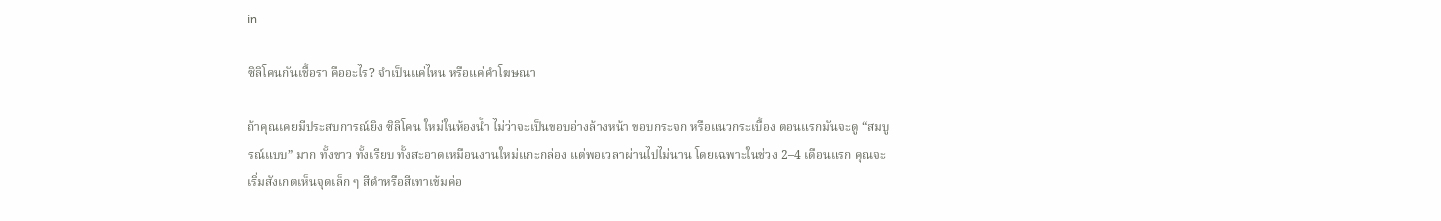in

ซิลิโคนกันเชื้อรา คืออะไร? จำเป็นแค่ไหน หรือแค่คำโฆษณา

ถ้าคุณเคยมีประสบการณ์ยิง ซิลิโคน ใหม่ในห้องน้ำ ไม่ว่าจะเป็นขอบอ่างล้างหน้า ขอบกระจก หรือแนวกระเบื้อง ตอนแรกมันจะดู “สมบูรณ์แบบ” มาก ทั้งขาว ทั้งเรียบ ทั้งสะอาดเหมือนงานใหม่แกะกล่อง แต่พอเวลาผ่านไปไม่นาน โดยเฉพาะในช่วง 2–4 เดือนแรก คุณจะเริ่มสังเกตเห็นจุดเล็ก ๆ สีดำหรือสีเทาเข้มค่อ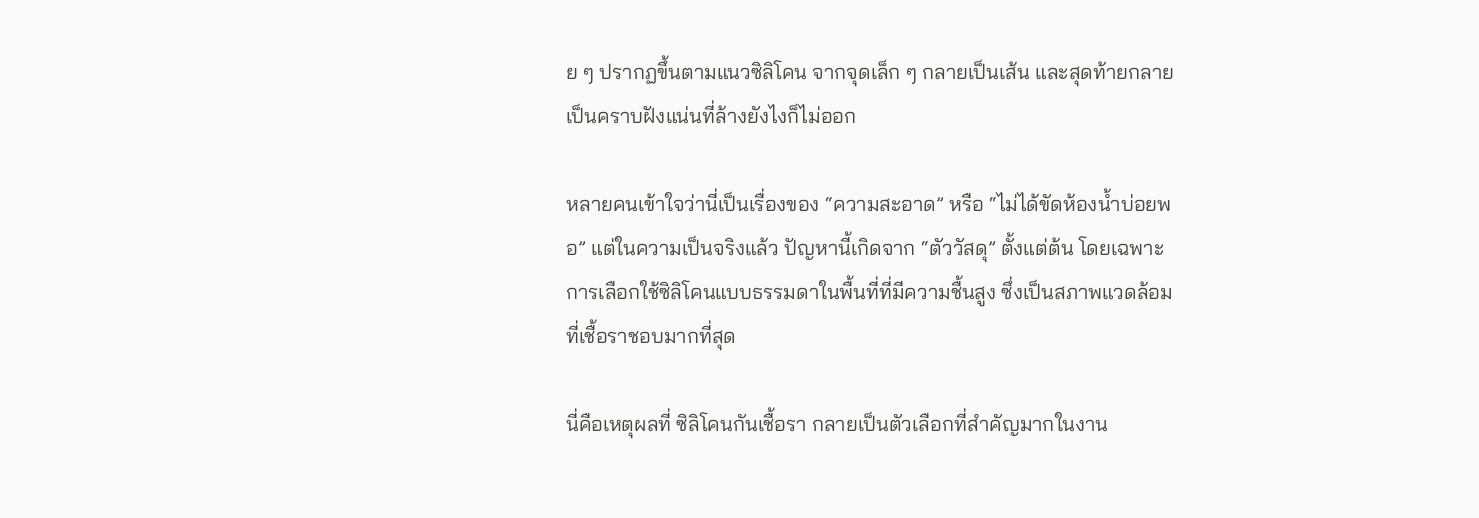ย ๆ ปรากฏขึ้นตามแนวซิลิโคน จากจุดเล็ก ๆ กลายเป็นเส้น และสุดท้ายกลายเป็นคราบฝังแน่นที่ล้างยังไงก็ไม่ออก

หลายคนเข้าใจว่านี่เป็นเรื่องของ “ความสะอาด” หรือ “ไม่ได้ขัดห้องน้ำบ่อยพอ” แต่ในความเป็นจริงแล้ว ปัญหานี้เกิดจาก “ตัววัสดุ” ตั้งแต่ต้น โดยเฉพาะการเลือกใช้ซิลิโคนแบบธรรมดาในพื้นที่ที่มีความชื้นสูง ซึ่งเป็นสภาพแวดล้อมที่เชื้อราชอบมากที่สุด

นี่คือเหตุผลที่ ซิลิโคนกันเชื้อรา กลายเป็นตัวเลือกที่สำคัญมากในงาน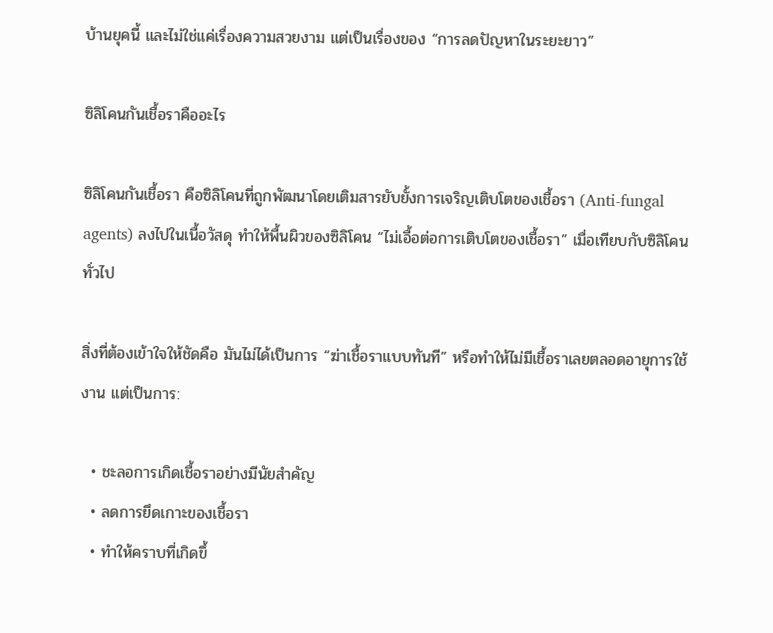บ้านยุคนี้ และไม่ใช่แค่เรื่องความสวยงาม แต่เป็นเรื่องของ “การลดปัญหาในระยะยาว”

ซิลิโคนกันเชื้อราคืออะไร

ซิลิโคนกันเชื้อรา คือซิลิโคนที่ถูกพัฒนาโดยเติมสารยับยั้งการเจริญเติบโตของเชื้อรา (Anti-fungal agents) ลงไปในเนื้อวัสดุ ทำให้พื้นผิวของซิลิโคน “ไม่เอื้อต่อการเติบโตของเชื้อรา” เมื่อเทียบกับซิลิโคนทั่วไป

สิ่งที่ต้องเข้าใจให้ชัดคือ มันไม่ได้เป็นการ “ฆ่าเชื้อราแบบทันที” หรือทำให้ไม่มีเชื้อราเลยตลอดอายุการใช้งาน แต่เป็นการ:

  • ชะลอการเกิดเชื้อราอย่างมีนัยสำคัญ
  • ลดการยึดเกาะของเชื้อรา
  • ทำให้คราบที่เกิดขึ้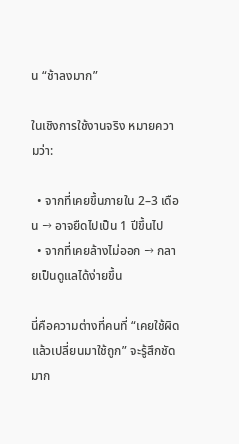น “ช้าลงมาก”

ในเชิงการใช้งานจริง หมายความว่า:

  • จากที่เคยขึ้นภายใน 2–3 เดือน → อาจยืดไปเป็น 1 ปีขึ้นไป
  • จากที่เคยล้างไม่ออก → กลายเป็นดูแลได้ง่ายขึ้น

นี่คือความต่างที่คนที่ “เคยใช้ผิดแล้วเปลี่ยนมาใช้ถูก” จะรู้สึกชัดมาก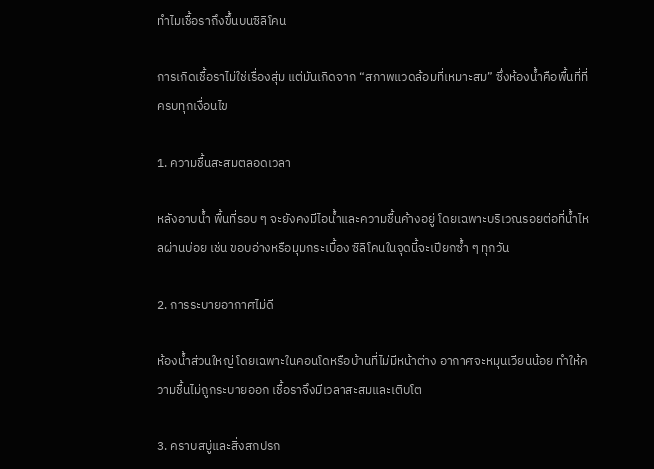ทำไมเชื้อราถึงขึ้นบนซิลิโคน

การเกิดเชื้อราไม่ใช่เรื่องสุ่ม แต่มันเกิดจาก “สภาพแวดล้อมที่เหมาะสม” ซึ่งห้องน้ำคือพื้นที่ที่ครบทุกเงื่อนไข

1. ความชื้นสะสมตลอดเวลา

หลังอาบน้ำ พื้นที่รอบ ๆ จะยังคงมีไอน้ำและความชื้นค้างอยู่ โดยเฉพาะบริเวณรอยต่อที่น้ำไหลผ่านบ่อย เช่น ขอบอ่างหรือมุมกระเบื้อง ซิลิโคนในจุดนี้จะเปียกซ้ำ ๆ ทุกวัน

2. การระบายอากาศไม่ดี

ห้องน้ำส่วนใหญ่ โดยเฉพาะในคอนโดหรือบ้านที่ไม่มีหน้าต่าง อากาศจะหมุนเวียนน้อย ทำให้ความชื้นไม่ถูกระบายออก เชื้อราจึงมีเวลาสะสมและเติบโต

3. คราบสบู่และสิ่งสกปรก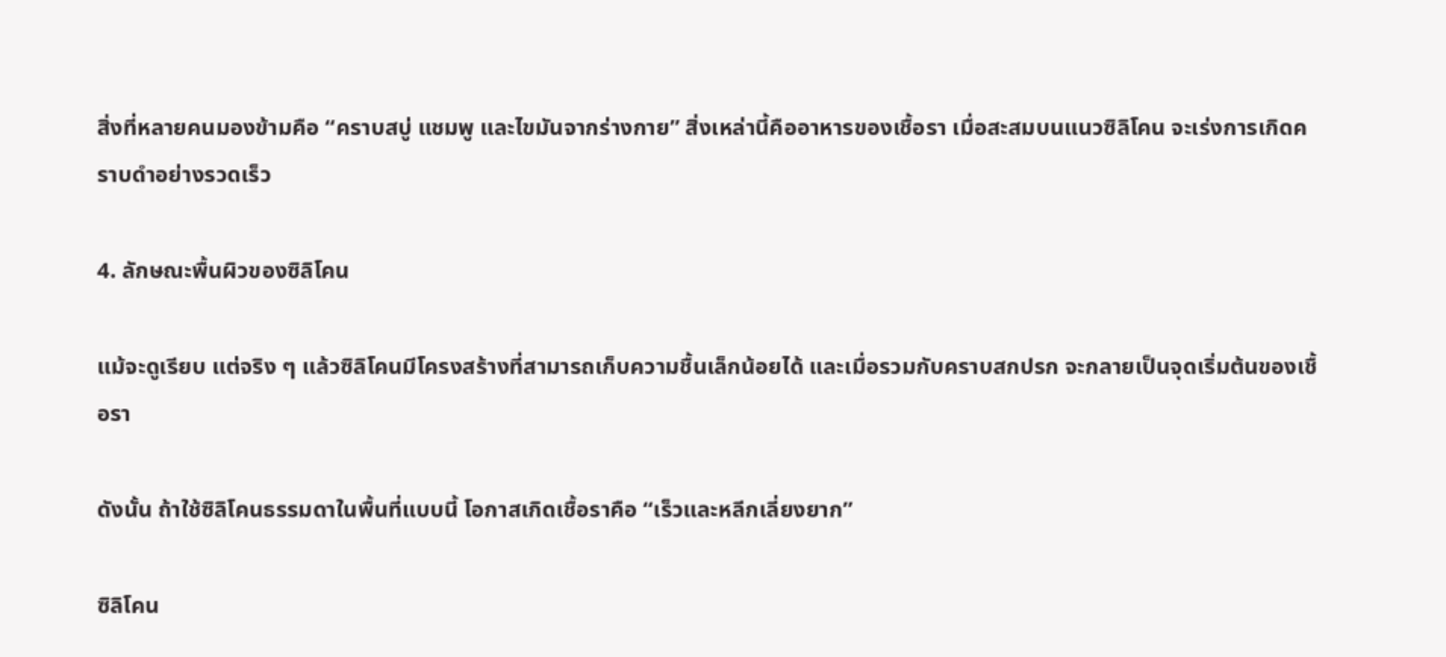สิ่งที่หลายคนมองข้ามคือ “คราบสบู่ แชมพู และไขมันจากร่างกาย” สิ่งเหล่านี้คืออาหารของเชื้อรา เมื่อสะสมบนแนวซิลิโคน จะเร่งการเกิดคราบดำอย่างรวดเร็ว

4. ลักษณะพื้นผิวของซิลิโคน

แม้จะดูเรียบ แต่จริง ๆ แล้วซิลิโคนมีโครงสร้างที่สามารถเก็บความชื้นเล็กน้อยได้ และเมื่อรวมกับคราบสกปรก จะกลายเป็นจุดเริ่มต้นของเชื้อรา

ดังนั้น ถ้าใช้ซิลิโคนธรรมดาในพื้นที่แบบนี้ โอกาสเกิดเชื้อราคือ “เร็วและหลีกเลี่ยงยาก”

ซิลิโคน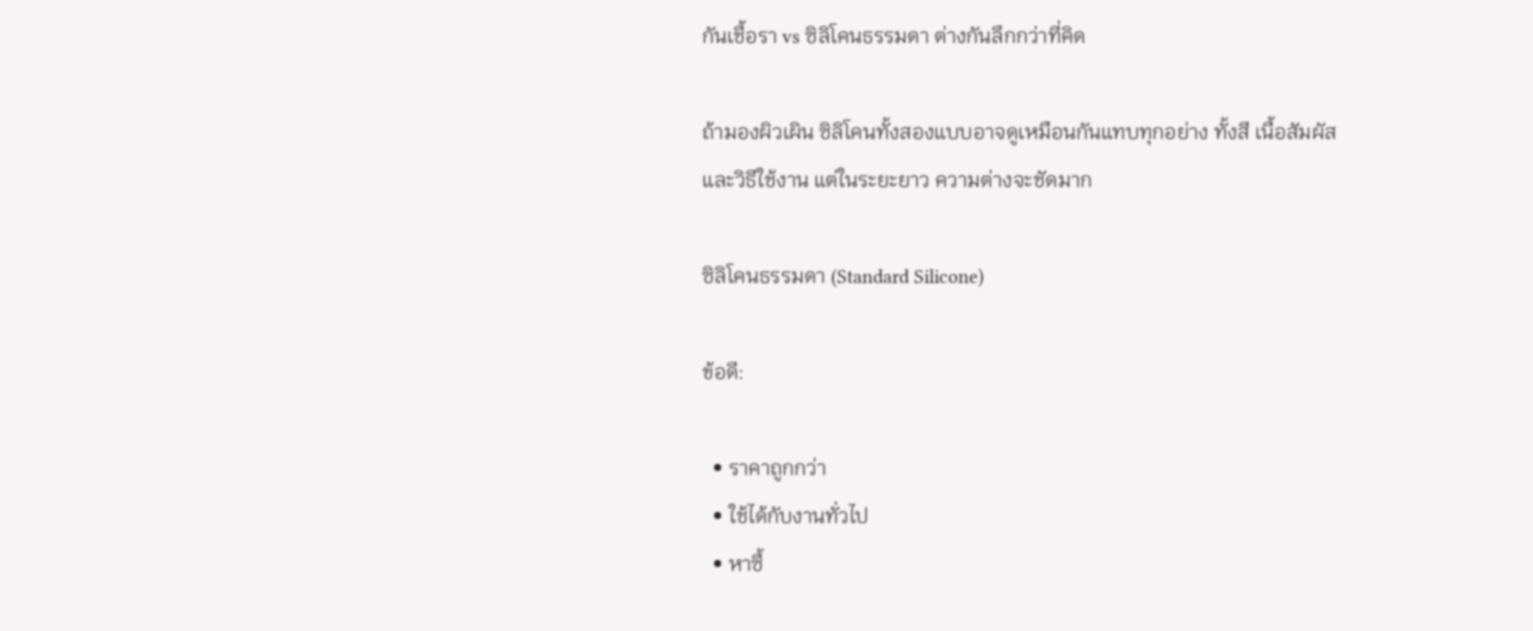กันเชื้อรา vs ซิลิโคนธรรมดา ต่างกันลึกกว่าที่คิด

ถ้ามองผิวเผิน ซิลิโคนทั้งสองแบบอาจดูเหมือนกันแทบทุกอย่าง ทั้งสี เนื้อสัมผัส และวิธีใช้งาน แต่ในระยะยาว ความต่างจะชัดมาก

ซิลิโคนธรรมดา (Standard Silicone)

ข้อดี:

  • ราคาถูกกว่า
  • ใช้ได้กับงานทั่วไป
  • หาซื้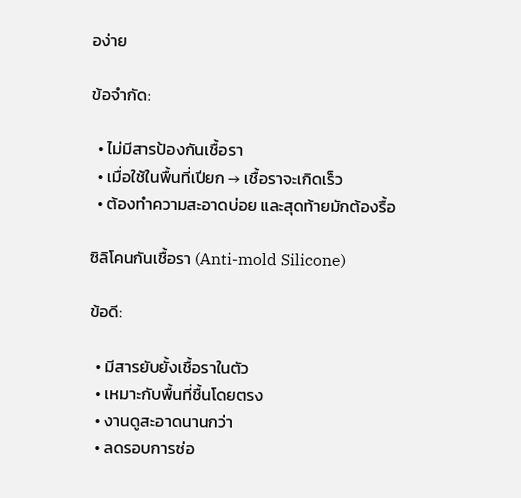อง่าย

ข้อจำกัด:

  • ไม่มีสารป้องกันเชื้อรา
  • เมื่อใช้ในพื้นที่เปียก → เชื้อราจะเกิดเร็ว
  • ต้องทำความสะอาดบ่อย และสุดท้ายมักต้องรื้อ

ซิลิโคนกันเชื้อรา (Anti-mold Silicone)

ข้อดี:

  • มีสารยับยั้งเชื้อราในตัว
  • เหมาะกับพื้นที่ชื้นโดยตรง
  • งานดูสะอาดนานกว่า
  • ลดรอบการซ่อ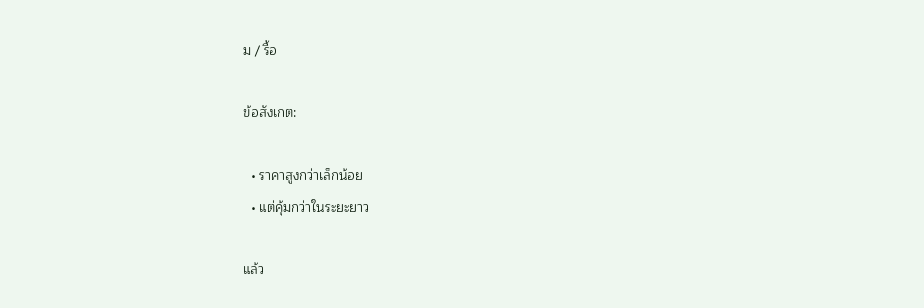ม / รื้อ

ข้อสังเกต:

  • ราคาสูงกว่าเล็กน้อย
  • แต่คุ้มกว่าในระยะยาว

แล้ว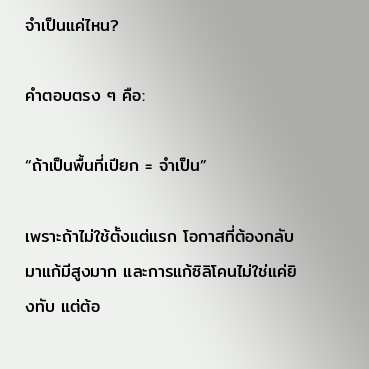จำเป็นแค่ไหน?

คำตอบตรง ๆ คือ:

“ถ้าเป็นพื้นที่เปียก = จำเป็น”

เพราะถ้าไม่ใช้ตั้งแต่แรก โอกาสที่ต้องกลับมาแก้มีสูงมาก และการแก้ซิลิโคนไม่ใช่แค่ยิงทับ แต่ต้อ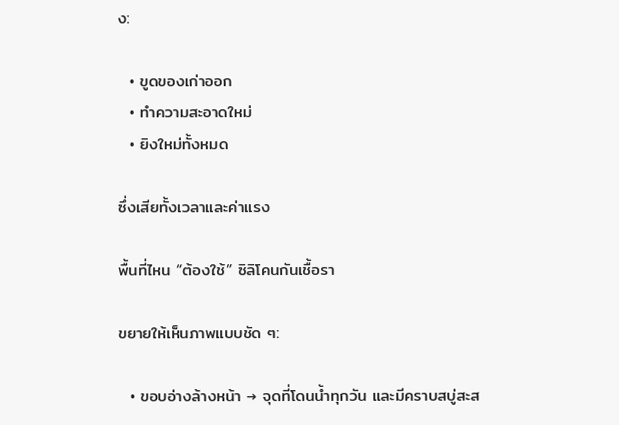ง:

  • ขูดของเก่าออก
  • ทำความสะอาดใหม่
  • ยิงใหม่ทั้งหมด

ซึ่งเสียทั้งเวลาและค่าแรง

พื้นที่ไหน “ต้องใช้” ซิลิโคนกันเชื้อรา

ขยายให้เห็นภาพแบบชัด ๆ:

  • ขอบอ่างล้างหน้า → จุดที่โดนน้ำทุกวัน และมีคราบสบู่สะส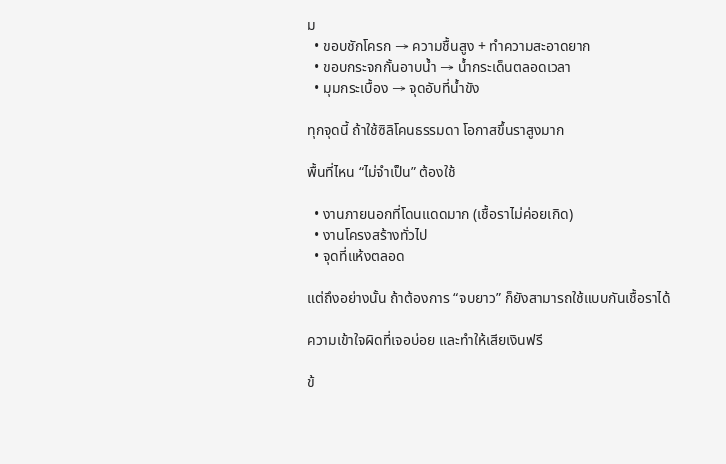ม
  • ขอบชักโครก → ความชื้นสูง + ทำความสะอาดยาก
  • ขอบกระจกกั้นอาบน้ำ → น้ำกระเด็นตลอดเวลา
  • มุมกระเบื้อง → จุดอับที่น้ำขัง

ทุกจุดนี้ ถ้าใช้ซิลิโคนธรรมดา โอกาสขึ้นราสูงมาก

พื้นที่ไหน “ไม่จำเป็น” ต้องใช้

  • งานภายนอกที่โดนแดดมาก (เชื้อราไม่ค่อยเกิด)
  • งานโครงสร้างทั่วไป
  • จุดที่แห้งตลอด

แต่ถึงอย่างนั้น ถ้าต้องการ “จบยาว” ก็ยังสามารถใช้แบบกันเชื้อราได้

ความเข้าใจผิดที่เจอบ่อย และทำให้เสียเงินฟรี

ข้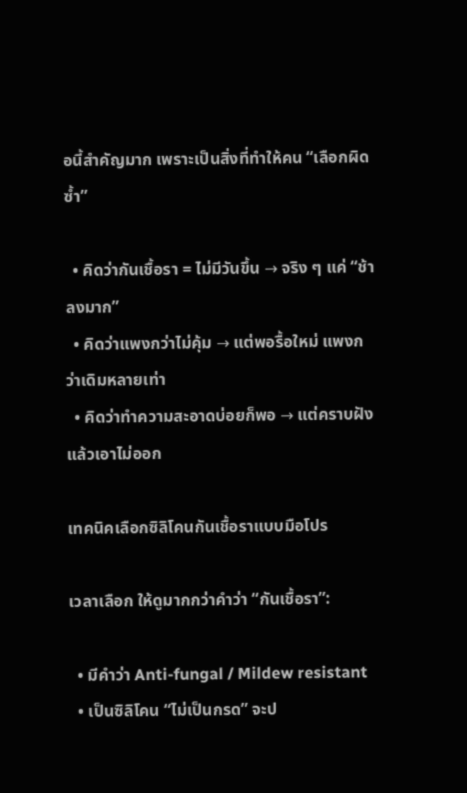อนี้สำคัญมาก เพราะเป็นสิ่งที่ทำให้คน “เลือกผิดซ้ำ”

  • คิดว่ากันเชื้อรา = ไม่มีวันขึ้น → จริง ๆ แค่ “ช้าลงมาก”
  • คิดว่าแพงกว่าไม่คุ้ม → แต่พอรื้อใหม่ แพงกว่าเดิมหลายเท่า
  • คิดว่าทำความสะอาดบ่อยก็พอ → แต่คราบฝังแล้วเอาไม่ออก

เทคนิคเลือกซิลิโคนกันเชื้อราแบบมือโปร

เวลาเลือก ให้ดูมากกว่าคำว่า “กันเชื้อรา”:

  • มีคำว่า Anti-fungal / Mildew resistant
  • เป็นซิลิโคน “ไม่เป็นกรด” จะป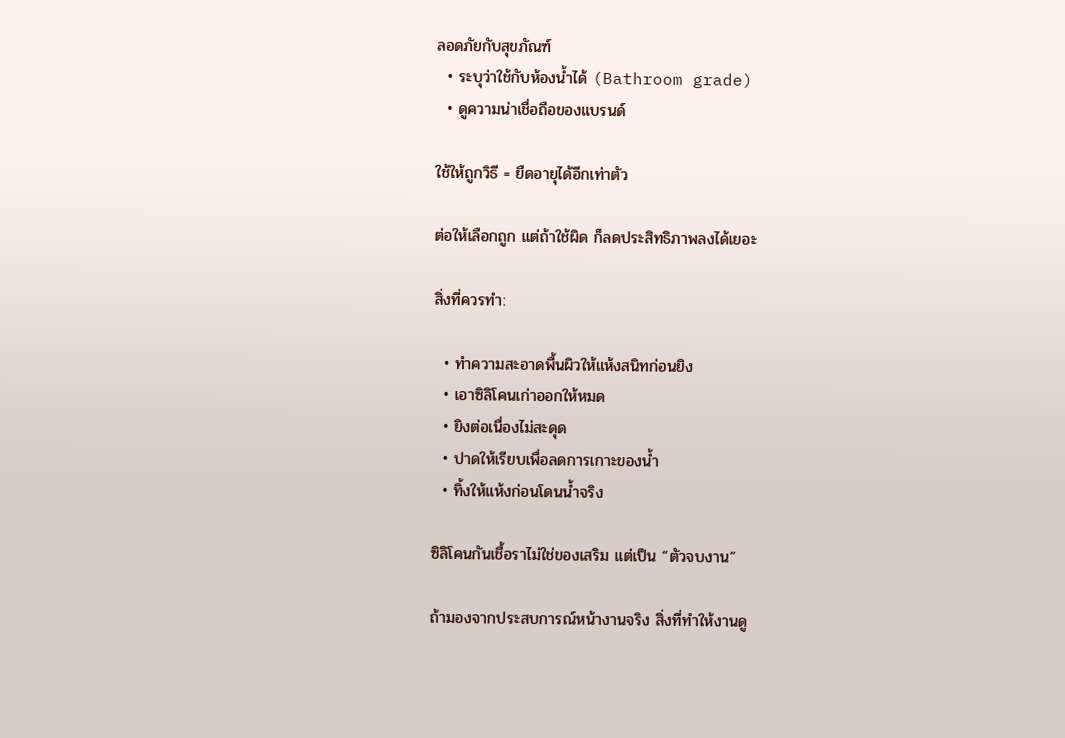ลอดภัยกับสุขภัณฑ์
  • ระบุว่าใช้กับห้องน้ำได้ (Bathroom grade)
  • ดูความน่าเชื่อถือของแบรนด์

ใช้ให้ถูกวิธี = ยืดอายุได้อีกเท่าตัว

ต่อให้เลือกถูก แต่ถ้าใช้ผิด ก็ลดประสิทธิภาพลงได้เยอะ

สิ่งที่ควรทำ:

  • ทำความสะอาดพื้นผิวให้แห้งสนิทก่อนยิง
  • เอาซิลิโคนเก่าออกให้หมด
  • ยิงต่อเนื่องไม่สะดุด
  • ปาดให้เรียบเพื่อลดการเกาะของน้ำ
  • ทิ้งให้แห้งก่อนโดนน้ำจริง

ซิลิโคนกันเชื้อราไม่ใช่ของเสริม แต่เป็น “ตัวจบงาน”

ถ้ามองจากประสบการณ์หน้างานจริง สิ่งที่ทำให้งานดู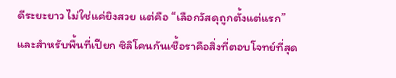ดีระยะยาว ไม่ใช่แค่ยิงสวย แต่คือ “เลือกวัสดุถูกตั้งแต่แรก” และสำหรับพื้นที่เปียก ซิลิโคนกันเชื้อราคือสิ่งที่ตอบโจทย์ที่สุด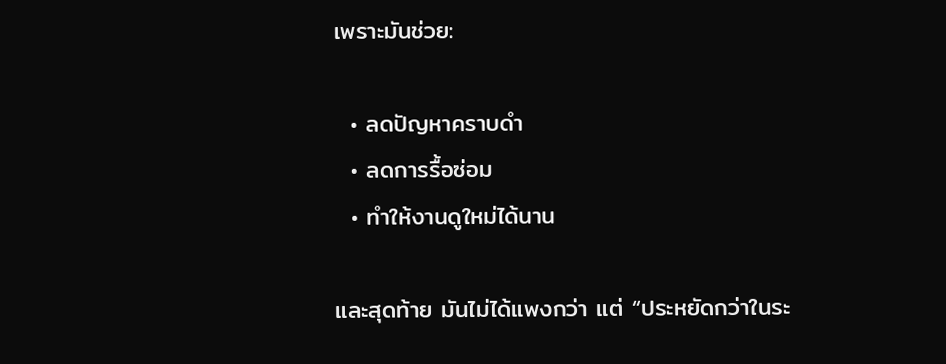เพราะมันช่วย:

  • ลดปัญหาคราบดำ
  • ลดการรื้อซ่อม
  • ทำให้งานดูใหม่ได้นาน

และสุดท้าย มันไม่ได้แพงกว่า แต่ “ประหยัดกว่าในระ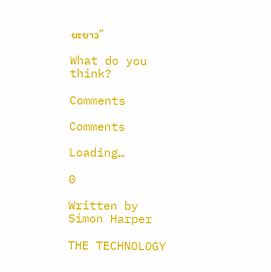ยะยาว”

What do you think?

Comments

Comments

Loading…

0

Written by Simon Harper

THE TECHNOLOGY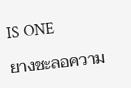IS ONE

ยางชะลอความ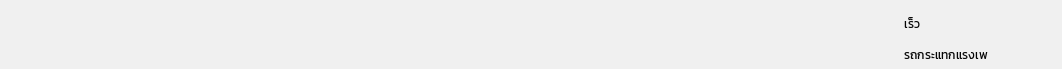เร็ว

รถกระแทกแรงเพ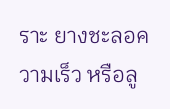ราะ ยางชะลอความเร็ว หรือลู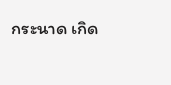กระนาด เกิด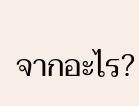จากอะไร?